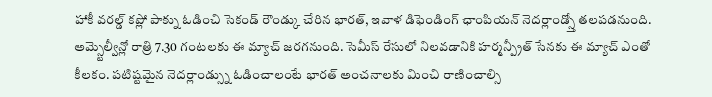హాకీ వరల్డ్ కప్లో పాక్ను ఓడించి సెకండ్ రౌండ్కు చేరిన భారత్, ఇవాళ డిఫెండింగ్ ఛాంపియన్ నెదర్లాండ్స్తో తలపడనుంది. అమ్స్టెల్వీన్లో రాత్రి 7.30 గంటలకు ఈ మ్యాచ్ జరగనుంది. సెమీస్ రేసులో నిలవడానికి హర్మన్ప్రీత్ సేనకు ఈ మ్యాచ్ ఎంతో కీలకం. పటిష్టమైన నెదర్లాండ్స్ను ఓడించాలంటే భారత్ అంచనాలకు మించి రాణించాల్సి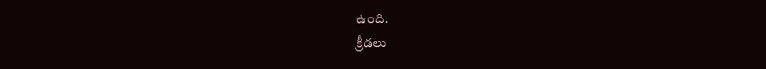ఉంది.
క్రీడలు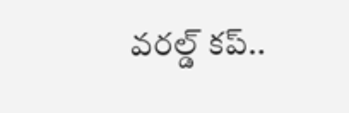వరల్డ్ కప్..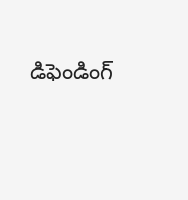డిఫెండింగ్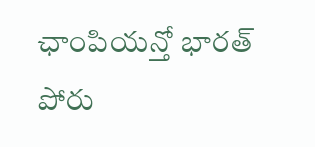ఛాంపియన్తో భారత్ పోరు